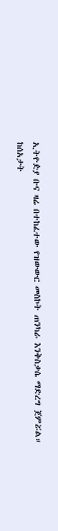ኢትዮዽያ ቡና ዛሬ በተከፈተው የዝውውር መስኮት ጠንካራ እንቅስቃሴ ማድረግ ጀምሯል።
ከሰአታት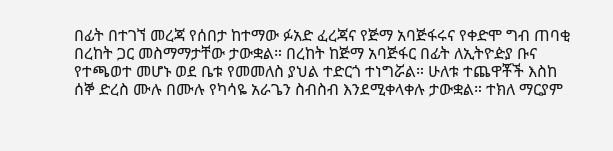በፊት በተገኘ መረጃ የሰበታ ከተማው ፉአድ ፈረጃና የጅማ አባጅፋሩና የቀድሞ ግብ ጠባቂ በረከት ጋር መስማማታቸው ታውቋል። በረከት ከጅማ አባጅፋር በፊት ለኢትዮዽያ ቡና የተጫወተ መሆኑ ወደ ቤቱ የመመለስ ያህል ተድርጎ ተነግሯል። ሁለቱ ተጨዋቾች እስከ ሰኞ ድረስ ሙሉ በሙሉ የካሳዬ አራጌን ስብስብ እንደሚቀላቀሉ ታውቋል። ተክለ ማርያም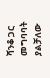ሻንቆ ጋር መግባባት ያልቻለው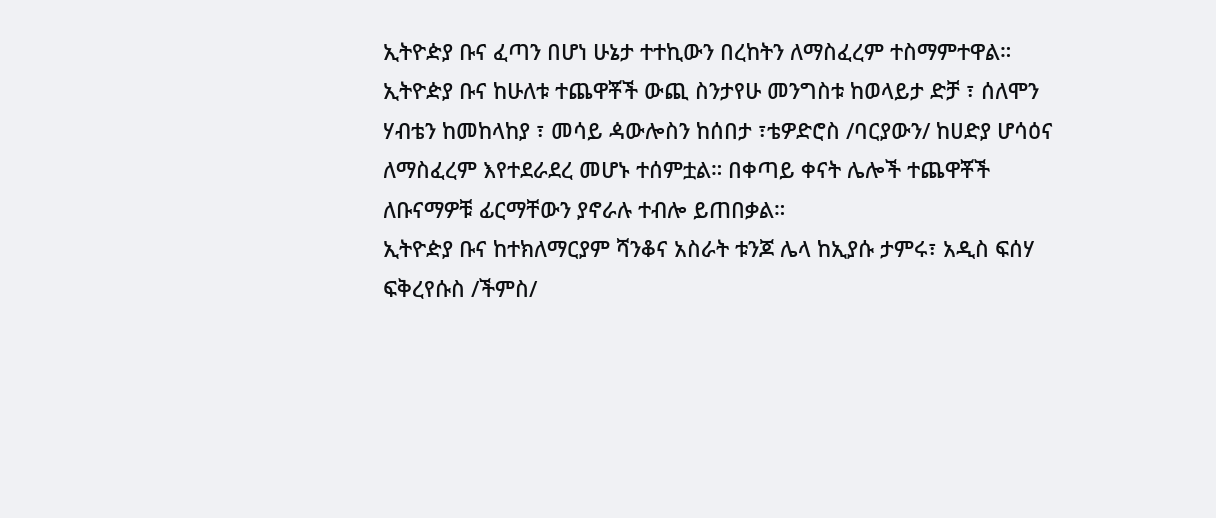ኢትዮዽያ ቡና ፈጣን በሆነ ሁኔታ ተተኪውን በረከትን ለማስፈረም ተስማምተዋል።
ኢትዮዽያ ቡና ከሁለቱ ተጨዋቾች ውጪ ስንታየሁ መንግስቱ ከወላይታ ድቻ ፣ ሰለሞን ሃብቴን ከመከላከያ ፣ መሳይ ዻውሎስን ከሰበታ ፣ቴዎድሮስ /ባርያውን/ ከሀድያ ሆሳዕና ለማስፈረም እየተደራደረ መሆኑ ተሰምቷል። በቀጣይ ቀናት ሌሎች ተጨዋቾች ለቡናማዎቹ ፊርማቸውን ያኖራሉ ተብሎ ይጠበቃል።
ኢትዮዽያ ቡና ከተክለማርያም ሻንቆና አስራት ቱንጆ ሌላ ከኢያሱ ታምሩ፣ አዲስ ፍሰሃ ፍቅረየሱስ /ችምስ/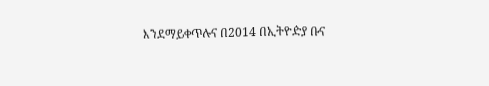እንደማይቀጥሉና በ2014 በኢትዮዽያ ቡና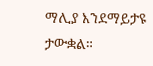ማሊያ እንደማይታዩ ታውቋል።